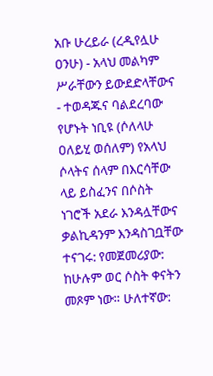አቡ ሁረይራ (ረዲየሏሁ ዐንሁ) - አላህ መልካም ሥራቸውን ይውደድላቸውና - ተወዳጁና ባልደረባው የሆኑት ነቢዩ (ሶለላሁ ዐለይሂ ወሰለም) የአላህ ሶላትና ሰላም በእርሳቸው ላይ ይስፈንና በሶስት ነገሮች አደራ እንዳሏቸውና ቃልኪዳንም እንዳስገቧቸው ተናገሩ: የመጀመሪያው: ከሁሉም ወር ሶስት ቀናትን መጾም ነው። ሁለተኛው: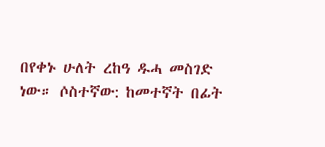በየቀኑ ሁለት ረከዓ ዱሓ መስገድ ነው። ሶስተኛው: ከመተኛት በፊት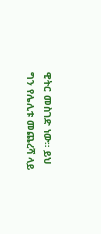ዊትር መስገድ ነው። ይህ ግን የሌሊቱ መጨረሻ ላይ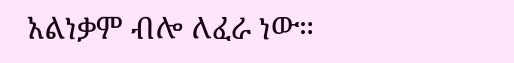አልነቃም ብሎ ለፈራ ነው።